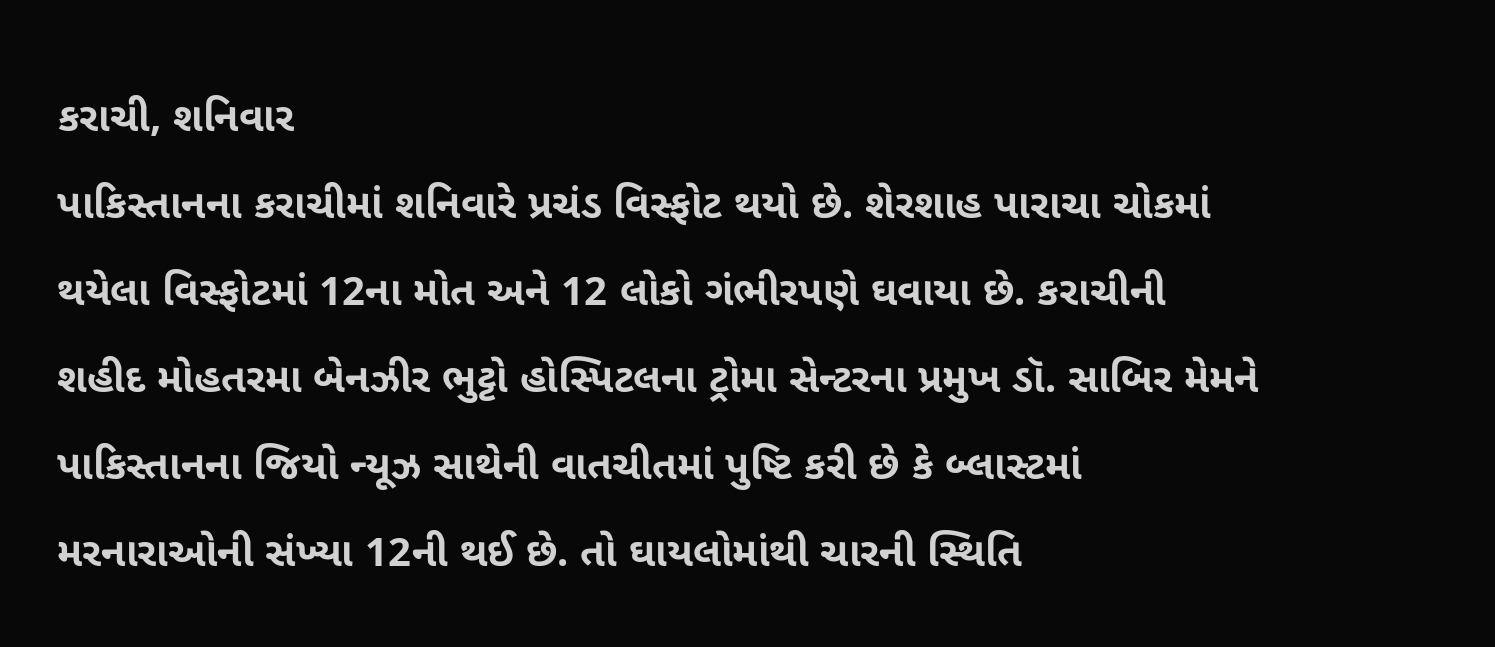કરાચી, શનિવાર
પાકિસ્તાનના કરાચીમાં શનિવારે પ્રચંડ વિસ્ફોટ થયો છે. શેરશાહ પારાચા ચોકમાં થયેલા વિસ્ફોટમાં 12ના મોત અને 12 લોકો ગંભીરપણે ઘવાયા છે. કરાચીની શહીદ મોહતરમા બેનઝીર ભુટ્ટો હોસ્પિટલના ટ્રોમા સેન્ટરના પ્રમુખ ડૉ. સાબિર મેમને પાકિસ્તાનના જિયો ન્યૂઝ સાથેની વાતચીતમાં પુષ્ટિ કરી છે કે બ્લાસ્ટમાં મરનારાઓની સંખ્યા 12ની થઈ છે. તો ઘાયલોમાંથી ચારની સ્થિતિ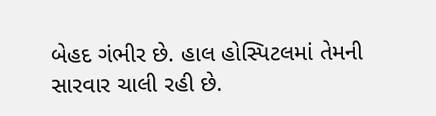બેહદ ગંભીર છે. હાલ હોસ્પિટલમાં તેમની સારવાર ચાલી રહી છે.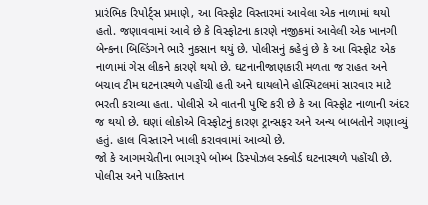પ્રારંભિક રિપોર્ટ્સ પ્રમાણે, આ વિસ્ફોટ વિસ્તારમાં આવેલા એક નાળામાં થયો હતો. જણાવવામાં આવે છે કે વિસ્ફોટના કારણે નજીકમાં આવેલી એક ખાનગી બેન્કના બિલ્ડિંગને ભારે નુકસાન થયું છે. પોલીસનું કહેવું છે કે આ વિસ્ફોટ એક નાળામાં ગેસ લીકને કારણે થયો છે. ઘટનાનીજાણકારી મળતા જ રાહત અને બચાવ ટીમ ઘટનાસ્થળે પહોંચી હતી અને ઘાયલોને હોસ્પિટલમાં સારવાર માટે ભરતી કરાવ્યા હતા. પોલીસે એ વાતની પુષ્ટિ કરી છે કે આ વિસ્ફોટ નાળાની અંદર જ થયો છે. ઘણાં લોકોએ વિસ્ફોટનું કારણ ટ્રાન્સફર અને અન્ય બાબતોને ગણાવ્યું હતું. હાલ વિસ્તારને ખાલી કરાવવામાં આવ્યો છે.
જો કે આગમચેતીના ભાગરૂપે બોમ્બ ડિસ્પોઝલ સ્ક્વોર્ડ ઘટનાસ્થળે પહોંચી છે. પોલીસ અને પાકિસ્તાન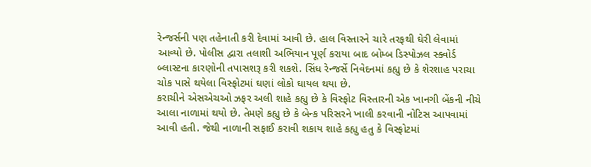રેન્જર્સની પણ તહેનાતી કરી દેવામાં આવી છે. હાલ વિસ્તારને ચારે તરફથી ઘેરી લેવામાં આવ્યો છે. પોલીસ દ્વારા તલાશી અભિયાન પૂર્ણ કરાયા બાદ બોમ્બ ડિસ્પોઝલ સ્ક્વોર્ડ બ્લાસ્ટના કારણોની તપાસશરૂ કરી શકશે. સિંધ રેન્જર્સે નિવેદનમાં કહ્યુ છે કે શેરશાહ પરાચા ચોક પાસે થયેલા વિસ્ફોટમાં ઘણાં લોકો ઘાયલ થયા છે.
કરાચીને એસએચઓ ઝફર અલી શાહે કહ્યુ છે કે વિસ્ફોટ વિસ્તારની એક ખાનગી બેંકની નીચે આલા નાળામાં થયો છે. તેમણે કહ્યુ છે કે બેન્ક પરિસરને ખાલી કરવાની નોટિસ આપવામાં આવી હતી. જેથી નાળાની સફાઈ કરાવી શકાય શાહે કહ્યુ હતુ કે વિસ્ફોટમાં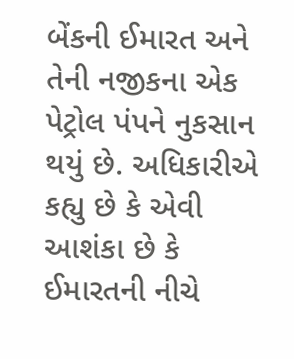બેંકની ઈમારત અને તેની નજીકના એક પેટ્રોલ પંપને નુકસાન થયું છે. અધિકારીએ કહ્યુ છે કે એવી આશંકા છે કે ઈમારતની નીચે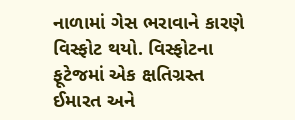નાળામાં ગેસ ભરાવાને કારણે વિસ્ફોટ થયો. વિસ્ફોટના ફૂટેજમાં એક ક્ષતિગ્રસ્ત ઈમારત અને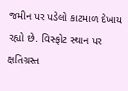જમીન પર પડેલો કાટમાળ દેખાય રહ્યો છે. વિસ્ફોટ સ્થાન પર ક્ષતિગ્રસ્ત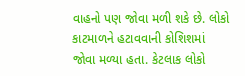વાહનો પણ જોવા મળી શકે છે. લોકો કાટમાળને હટાવવાની કોશિશમાં જોવા મળ્યા હતા. કેટલાક લોકો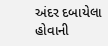અંદર દબાયેલા હોવાની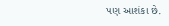પણ આશંકા છે.